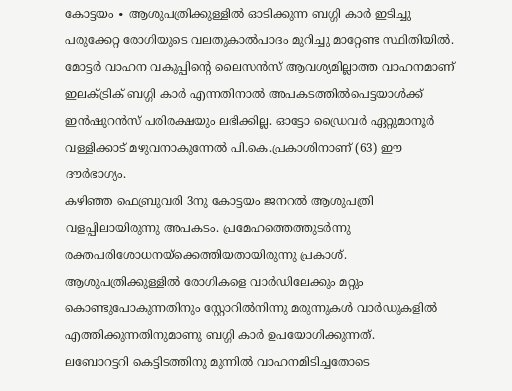കോട്ടയം ∙ ആശുപത്രിക്കുള്ളിൽ ഓടിക്കുന്ന ബഗ്ഗി കാർ ഇടിച്ചു പരുക്കേറ്റ രോഗിയുടെ വലതുകാൽപാദം മുറിച്ചു മാറ്റേണ്ട സ്ഥിതിയിൽ.
മോട്ടർ വാഹന വകുപ്പിന്റെ ലൈസൻസ് ആവശ്യമില്ലാത്ത വാഹനമാണ് ഇലക്ട്രിക് ബഗ്ഗി കാർ എന്നതിനാൽ അപകടത്തിൽപെട്ടയാൾക്ക് ഇൻഷുറൻസ് പരിരക്ഷയും ലഭിക്കില്ല. ഓട്ടോ ഡ്രൈവർ ഏറ്റുമാനൂർ വള്ളിക്കാട് മഴുവനാകുന്നേൽ പി.കെ.പ്രകാശിനാണ് (63) ഈ ദൗർഭാഗ്യം.
കഴിഞ്ഞ ഫെബ്രുവരി 3നു കോട്ടയം ജനറൽ ആശുപത്രി വളപ്പിലായിരുന്നു അപകടം. പ്രമേഹത്തെത്തുടർന്നു രക്തപരിശോധനയ്ക്കെത്തിയതായിരുന്നു പ്രകാശ്.
ആശുപത്രിക്കുള്ളിൽ രോഗികളെ വാർഡിലേക്കും മറ്റും കൊണ്ടുപോകുന്നതിനും സ്റ്റോറിൽനിന്നു മരുന്നുകൾ വാർഡുകളിൽ എത്തിക്കുന്നതിനുമാണു ബഗ്ഗി കാർ ഉപയോഗിക്കുന്നത്.
ലബോറട്ടറി കെട്ടിടത്തിനു മുന്നിൽ വാഹനമിടിച്ചതോടെ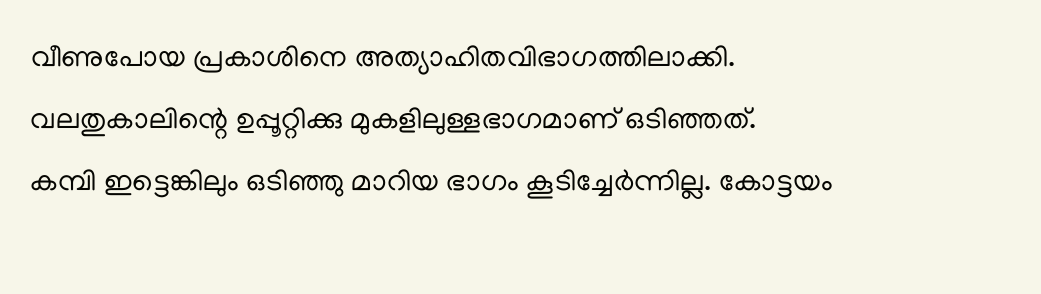വീണുപോയ പ്രകാശിനെ അത്യാഹിതവിഭാഗത്തിലാക്കി. വലതുകാലിന്റെ ഉപ്പൂറ്റിക്കു മുകളിലുള്ളഭാഗമാണ് ഒടിഞ്ഞത്.
കമ്പി ഇട്ടെങ്കിലും ഒടിഞ്ഞു മാറിയ ഭാഗം കൂടിച്ചേർന്നില്ല. കോട്ടയം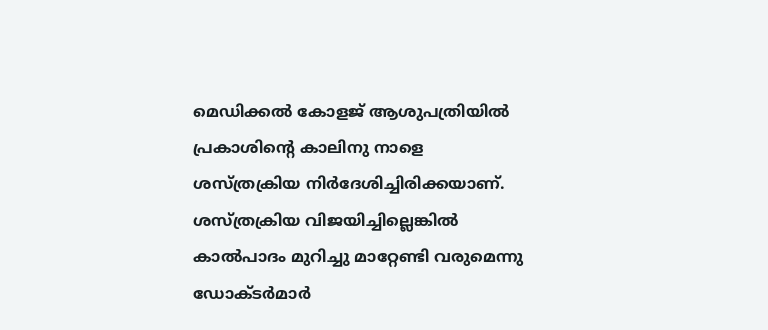മെഡിക്കൽ കോളജ് ആശുപത്രിയിൽ പ്രകാശിന്റെ കാലിനു നാളെ ശസ്ത്രക്രിയ നിർദേശിച്ചിരിക്കയാണ്.
ശസ്ത്രക്രിയ വിജയിച്ചില്ലെങ്കിൽ കാൽപാദം മുറിച്ചു മാറ്റേണ്ടി വരുമെന്നു ഡോക്ടർമാർ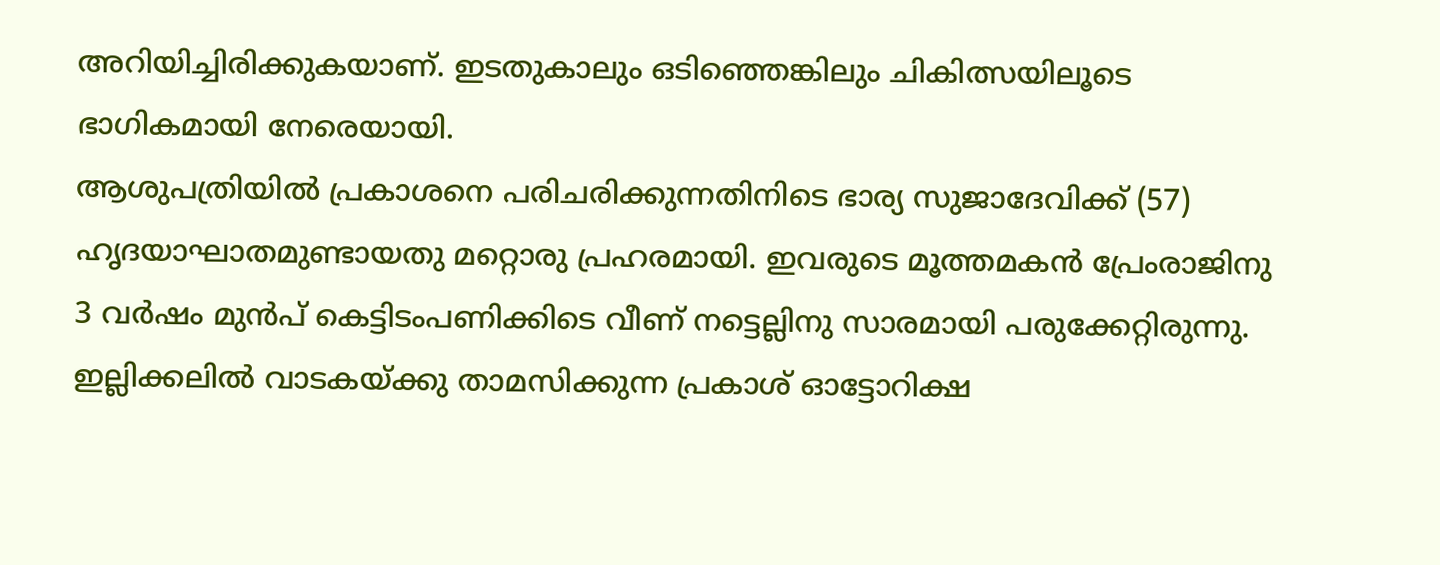അറിയിച്ചിരിക്കുകയാണ്. ഇടതുകാലും ഒടിഞ്ഞെങ്കിലും ചികിത്സയിലൂടെ ഭാഗികമായി നേരെയായി.
ആശുപത്രിയിൽ പ്രകാശനെ പരിചരിക്കുന്നതിനിടെ ഭാര്യ സുജാദേവിക്ക് (57) ഹൃദയാഘാതമുണ്ടായതു മറ്റൊരു പ്രഹരമായി. ഇവരുടെ മൂത്തമകൻ പ്രേംരാജിനു 3 വർഷം മുൻപ് കെട്ടിടംപണിക്കിടെ വീണ് നട്ടെല്ലിനു സാരമായി പരുക്കേറ്റിരുന്നു.
ഇല്ലിക്കലിൽ വാടകയ്ക്കു താമസിക്കുന്ന പ്രകാശ് ഓട്ടോറിക്ഷ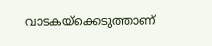വാടകയ്ക്കെടുത്താണ്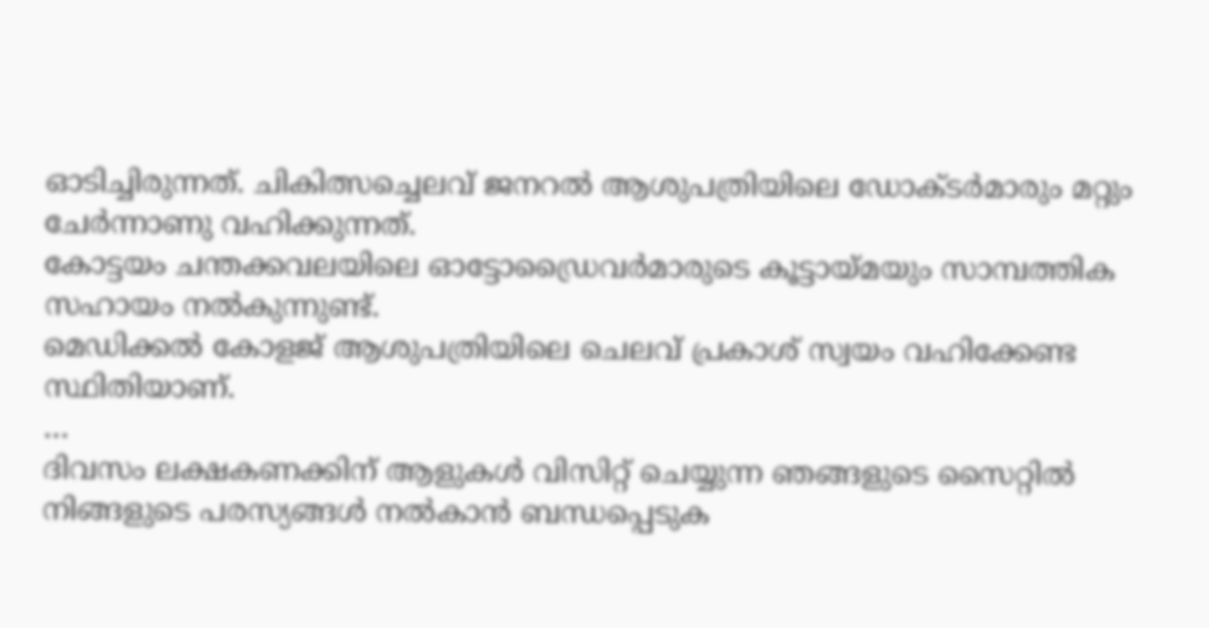ഓടിച്ചിരുന്നത്. ചികിത്സച്ചെലവ് ജനറൽ ആശുപത്രിയിലെ ഡോക്ടർമാരും മറ്റും ചേർന്നാണു വഹിക്കുന്നത്.
കോട്ടയം ചന്തക്കവലയിലെ ഓട്ടോഡ്രൈവർമാരുടെ കൂട്ടായ്മയും സാമ്പത്തിക സഹായം നൽകുന്നുണ്ട്.
മെഡിക്കൽ കോളജ് ആശുപത്രിയിലെ ചെലവ് പ്രകാശ് സ്വയം വഹിക്കേണ്ട സ്ഥിതിയാണ്.
…
ദിവസം ലക്ഷകണക്കിന് ആളുകൾ വിസിറ്റ് ചെയ്യുന്ന ഞങ്ങളുടെ സൈറ്റിൽ നിങ്ങളുടെ പരസ്യങ്ങൾ നൽകാൻ ബന്ധപ്പെടുക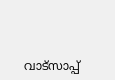വാട്സാപ്പ്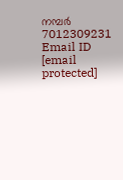നമ്പർ 7012309231 Email ID [email protected]